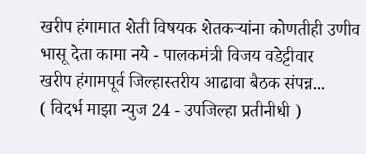खरीप हंगामात शेती विषयक शेतकऱ्यांना कोणतीही उणीव भासू देता कामा नये - पालकमंत्री विजय वडेट्टीवार
खरीप हंगामपूर्व जिल्हास्तरीय आढावा बैठक संपन्न...
( विदर्भ माझा न्युज 24 - उपजिल्हा प्रतीनीधी )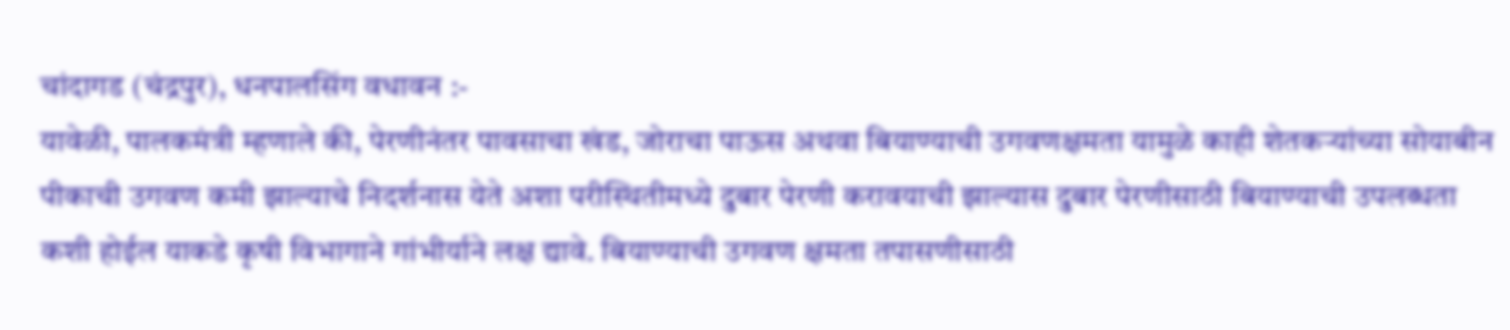चांदागड (चंद्रपुर), धनपालसिंग वधावन :-
यावेळी, पालकमंत्री म्हणाले की, पेरणीनंतर पावसाचा खंड, जोराचा पाऊस अथवा बियाण्याची उगवणक्षमता यामुळे काही शेतकऱ्यांच्या सोयाबीन पीकाची उगवण कमी झाल्याचे निदर्शनास येते अशा परीस्थितीमध्ये दुबार पेरणी करावयाची झाल्यास दुबार पेरणीसाठी बियाण्याची उपलब्धता कशी होईल याकडे कृषी विभागाने गांभीर्याने लक्ष द्यावे. बियाण्याची उगवण क्षमता तपासणीसाठी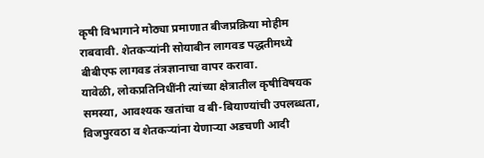कृषी विभागाने मोठ्या प्रमाणात बीजप्रक्रिया मोहीम राबवावी. शेतकऱ्यांनी सोयाबीन लागवड पद्धतीमध्ये बीबीएफ लागवड तंत्रज्ञानाचा वापर करावा.
यावेळी, लोकप्रतिनिधींनी त्यांच्या क्षेत्रातील कृषीविषयक समस्या, आवश्यक खतांचा व बी-बियाण्यांची उपलब्धता, विजपुरवठा व शेतकऱ्यांना येणाऱ्या अडचणी आदी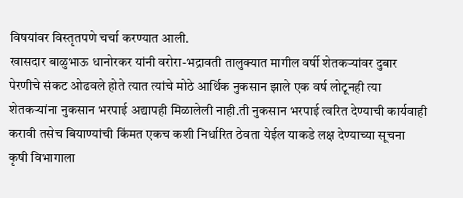विषयांवर विस्तृतपणे चर्चा करण्यात आली.
खासदार बाळुभाऊ धानोरकर यांनी वरोरा-भद्रावती तालुक्यात मागील वर्षी शेतकऱ्यांवर दुबार पेरणीचे संकट ओढवले होते त्यात त्यांचे मोठे आर्थिक नुकसान झाले एक वर्ष लोटूनही त्या शेतकऱ्यांना नुकसान भरपाई अद्यापही मिळालेली नाही.ती नुकसान भरपाई त्वरित देण्याची कार्यवाही करावी तसेच बियाण्यांची किंमत एकच कशी निर्धारित ठेवता येईल याकडे लक्ष देण्याच्या सूचना कृषी विभागाला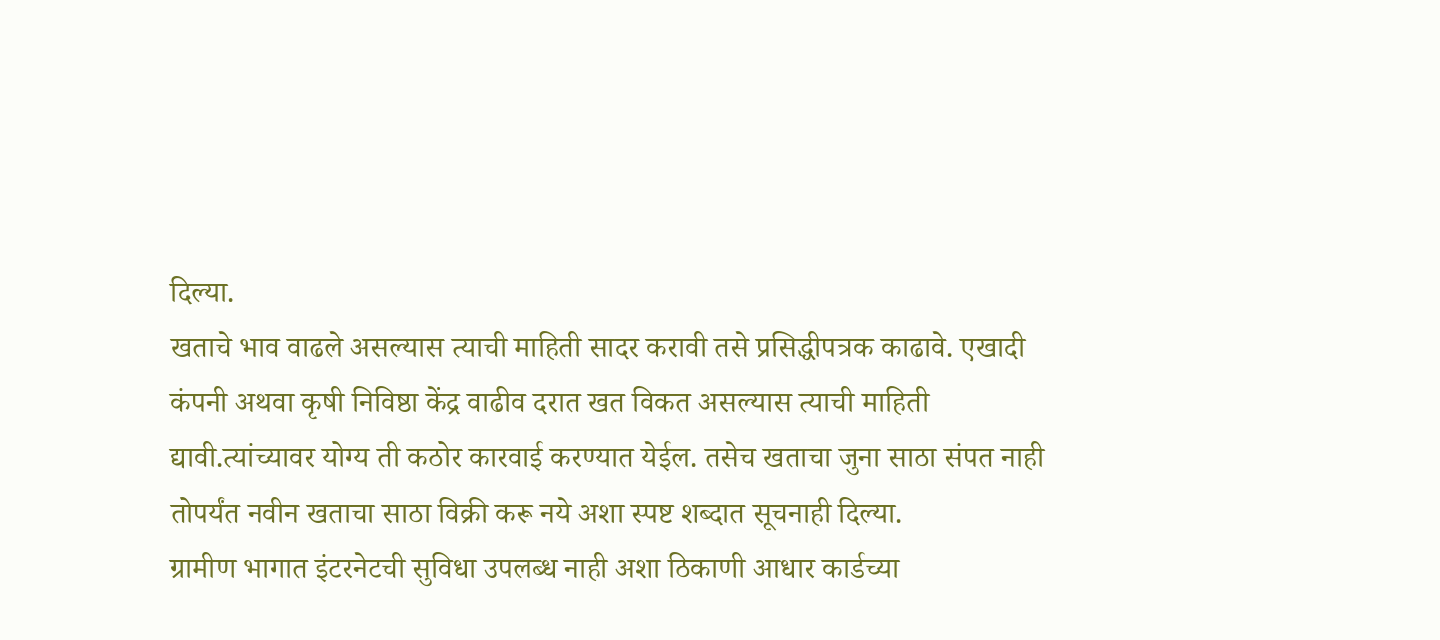दिल्या.
खताचे भाव वाढले असल्यास त्याची माहिती सादर करावी तसे प्रसिद्धीपत्रक काढावे. एखादी कंपनी अथवा कृषी निविष्ठा केंद्र वाढीव दरात खत विकत असल्यास त्याची माहिती द्यावी.त्यांच्यावर योग्य ती कठोर कारवाई करण्यात येईल. तसेच खताचा जुना साठा संपत नाही तोपर्यंत नवीन खताचा साठा विक्री करू नये अशा स्पष्ट शब्दात सूचनाही दिल्या.
ग्रामीण भागात इंटरनेटची सुविधा उपलब्ध नाही अशा ठिकाणी आधार कार्डच्या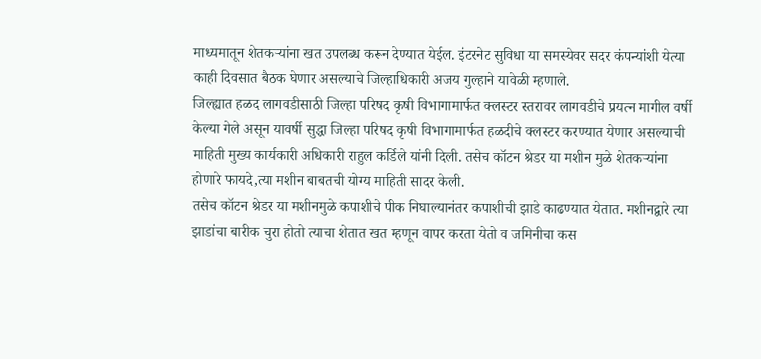माध्यमातून शेतकऱ्यांना खत उपलब्ध करून देण्यात येईल. इंटरनेट सुविधा या समस्येवर सदर कंपन्यांशी येत्या काही दिवसात बैठक घेणार असल्याचे जिल्हाधिकारी अजय गुल्हाने यावेळी म्हणाले.
जिल्ह्यात हळद लागवडीसाठी जिल्हा परिषद कृषी विभागामार्फत क्लस्टर स्तरावर लागवडीचे प्रयत्न मागील वर्षी केल्या गेले असून यावर्षी सुद्धा जिल्हा परिषद कृषी विभागामार्फत हळदीचे क्लस्टर करण्यात येणार असल्याची माहिती मुख्य कार्यकारी अधिकारी राहुल कर्डिले यांनी दिली. तसेच कॉटन श्रेडर या मशीन मुळे शेतकऱ्यांना होणारे फायदे,त्या मशीन बाबतची योग्य माहिती सादर केली.
तसेच कॉटन श्रेडर या मशीनमुळे कपाशीचे पीक निघाल्यानंतर कपाशीची झाडे काढण्यात येतात. मशीनद्वारे त्या झाडांचा बारीक चुरा होतो त्याचा शेतात खत म्हणून वापर करता येतो व जमिनीचा कस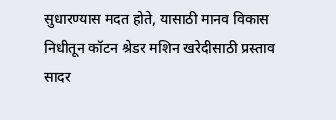सुधारण्यास मदत होते, यासाठी मानव विकास निधीतून कॉटन श्रेडर मशिन खरेदीसाठी प्रस्ताव सादर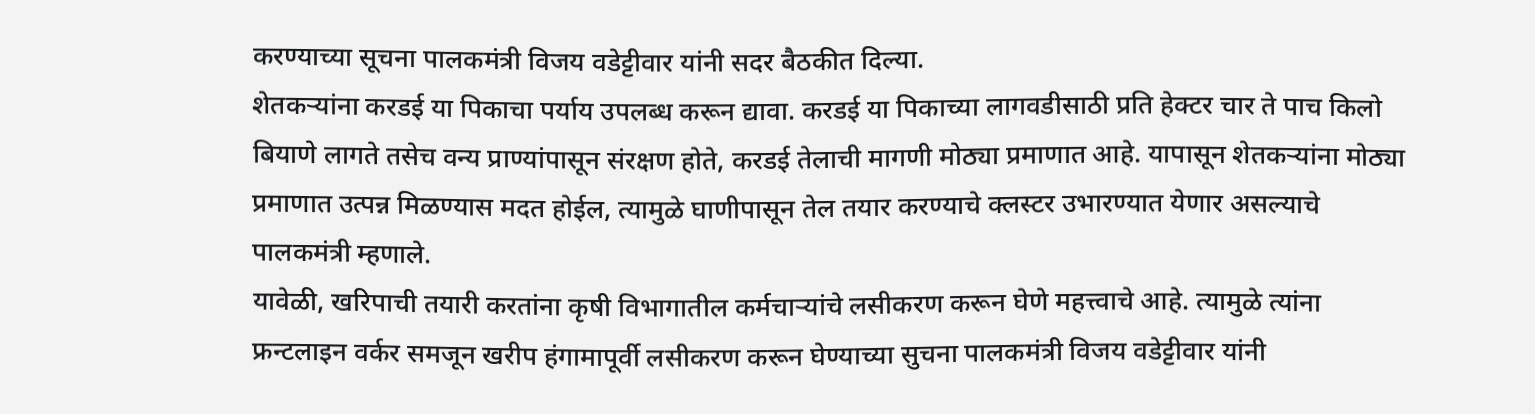करण्याच्या सूचना पालकमंत्री विजय वडेट्टीवार यांनी सदर बैठकीत दिल्या.
शेतकऱ्यांना करडई या पिकाचा पर्याय उपलब्ध करून द्यावा. करडई या पिकाच्या लागवडीसाठी प्रति हेक्टर चार ते पाच किलो बियाणे लागते तसेच वन्य प्राण्यांपासून संरक्षण होते, करडई तेलाची मागणी मोठ्या प्रमाणात आहे. यापासून शेतकऱ्यांना मोठ्या प्रमाणात उत्पन्न मिळण्यास मदत होईल, त्यामुळे घाणीपासून तेल तयार करण्याचे क्लस्टर उभारण्यात येणार असल्याचे पालकमंत्री म्हणाले.
यावेळी, खरिपाची तयारी करतांना कृषी विभागातील कर्मचाऱ्यांचे लसीकरण करून घेणे महत्त्वाचे आहे. त्यामुळे त्यांना फ्रन्टलाइन वर्कर समजून खरीप हंगामापूर्वी लसीकरण करून घेण्याच्या सुचना पालकमंत्री विजय वडेट्टीवार यांनी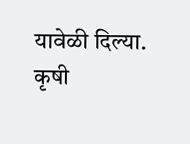यावेळी दिल्या.
कृषी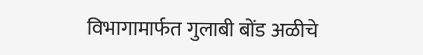विभागामार्फत गुलाबी बोंड अळीचे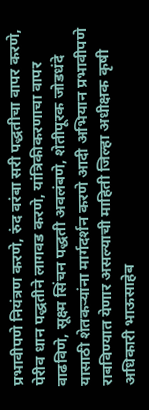प्रभावीपणे नियंत्रण करणे, रुंद वरंबा सरी पद्धतीचा वापर करणे, पेरीव धान पद्धतीने लागवड करणे, यांत्रिकीकरणाचा वापर वाढविणे, सूक्ष्म सिंचन पद्धती अवलंबणे, शेतीपूरक जोडधंदे यासाठी शेतकऱ्यांना मार्गदर्शन करणे आदी अभियान प्रभावीपणे राबविण्यात येणार असल्याची माहिती जिल्हा अधीक्षक कृषी अधिकारी भाऊसाहेब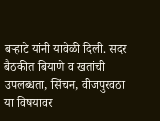बऱ्हाटे यांनी यावेळी दिली. सदर बैठकीत बियाणे व खतांची उपलब्धता, सिंचन, वीजपुरवठा या विषयावर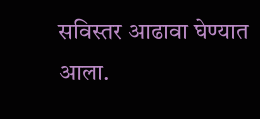सविस्तर आढावा घेण्यात आला.